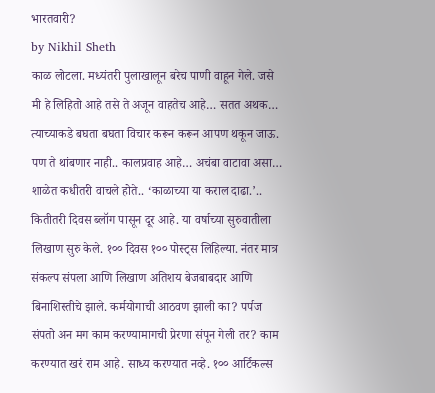भारतवारी?
by Nikhil Sheth
काळ लोटला. मध्यंतरी पुलाखालून बरेच पाणी वाहून गेले. जसे मी हे लिहितो आहे तसे ते अजून वाहतेच आहे… सतत अथक… त्याच्याकडे बघता बघता विचार करून करून आपण थकून जाऊ. पण ते थांबणार नाही.. कालप्रवाह आहे… अचंबा वाटावा असा… शाळेत कधीतरी वाचले होते.. ‘काळाच्या या कराल दाढा.’..
कितीतरी दिवस ब्लॉग पासून दूर आहे. या वर्षाच्या सुरुवातीला लिखाण सुरु केले. १०० दिवस १०० पोस्ट्स लिहिल्या. नंतर मात्र संकल्प संपला आणि लिखाण अतिशय बेजबाबदार आणि बिनाशिस्तीचे झाले. कर्मयोगाची आठवण झाली का? पर्पज संपतो अन मग काम करण्यामागची प्रेरणा संपून गेली तर? काम करण्यात खरं राम आहे. साध्य करण्यात नव्हे. १०० आर्टिकल्स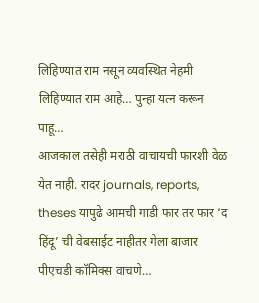लिहिण्यात राम नसून व्यवस्थित नेहमी लिहिण्यात राम आहे… पुन्हा यत्न करून पाहू…
आजकाल तसेही मराठी वाचायची फारशी वेळ येत नाही. रादर journals, reports, theses यापुढे आमची गाडी फार तर फार ‘द हिंदू’ ची वेबसाईट नाहीतर गेला बाजार पीएचडी कॉमिक्स वाचणे…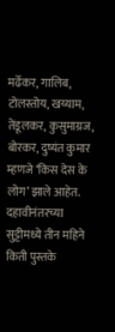मर्ढेकर, गालिब, टोलस्तोय, खय्याम, तेंडूलकर, कुसुमाग्रज, बोरकर, दुष्यंत कुमार म्हणजे ‘किस देस के लोग’ झाले आहेत. दहावीनंतरच्या सुट्टीमध्ये तीन महिने किती पुस्तके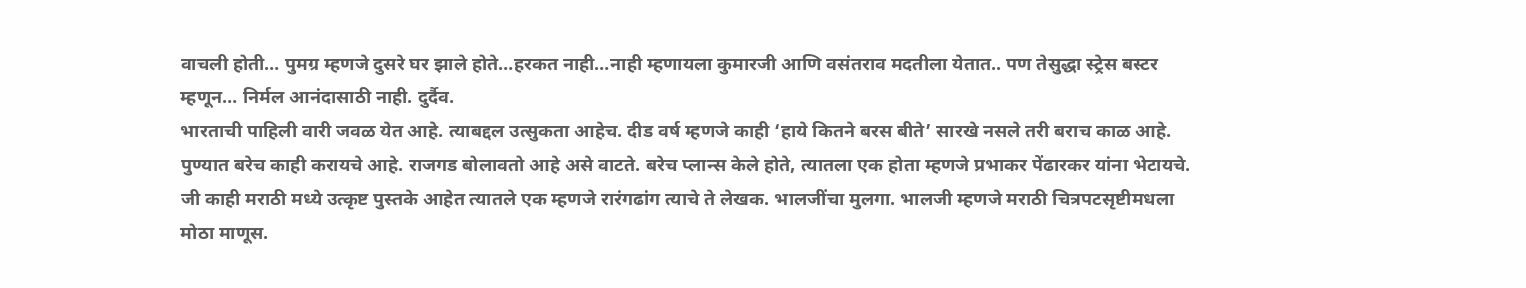वाचली होती… पुमग्र म्हणजे दुसरे घर झाले होते…हरकत नाही…नाही म्हणायला कुमारजी आणि वसंतराव मदतीला येतात.. पण तेसुद्धा स्ट्रेस बस्टर म्हणून… निर्मल आनंदासाठी नाही. दुर्दैव.
भारताची पाहिली वारी जवळ येत आहे. त्याबद्दल उत्सुकता आहेच. दीड वर्ष म्हणजे काही ‘हाये कितने बरस बीते’ सारखे नसले तरी बराच काळ आहे. पुण्यात बरेच काही करायचे आहे. राजगड बोलावतो आहे असे वाटते. बरेच प्लान्स केले होते, त्यातला एक होता म्हणजे प्रभाकर पेंढारकर यांना भेटायचे. जी काही मराठी मध्ये उत्कृष्ट पुस्तके आहेत त्यातले एक म्हणजे रारंगढांग त्याचे ते लेखक. भालजींचा मुलगा. भालजी म्हणजे मराठी चित्रपटसृष्टीमधला मोठा माणूस.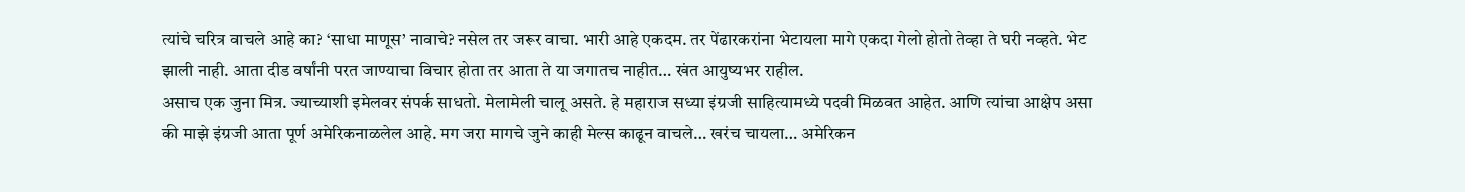त्यांचे चरित्र वाचले आहे का? ‘साधा माणूस’ नावाचे? नसेल तर जरूर वाचा. भारी आहे एकदम. तर पेंढारकरांना भेटायला मागे एकदा गेलो होतो तेव्हा ते घरी नव्हते. भेट झाली नाही. आता दीड वर्षांनी परत जाण्याचा विचार होता तर आता ते या जगातच नाहीत… खंत आयुष्यभर राहील.
असाच एक जुना मित्र. ज्याच्याशी इमेलवर संपर्क साधतो. मेलामेली चालू असते. हे महाराज सध्या इंग्रजी साहित्यामध्ये पदवी मिळवत आहेत. आणि त्यांचा आक्षेप असा की माझे इंग्रजी आता पूर्ण अमेरिकनाळलेल आहे. मग जरा मागचे जुने काही मेल्स काढून वाचले… खरंच चायला… अमेरिकन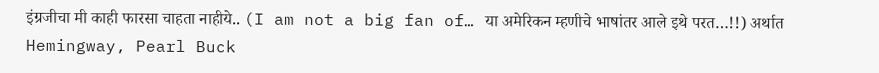इंग्रजीचा मी काही फारसा चाहता नाहीये.. (I am not a big fan of… या अमेरिकन म्हणीचे भाषांतर आले इथे परत…!!) अर्थात Hemingway, Pearl Buck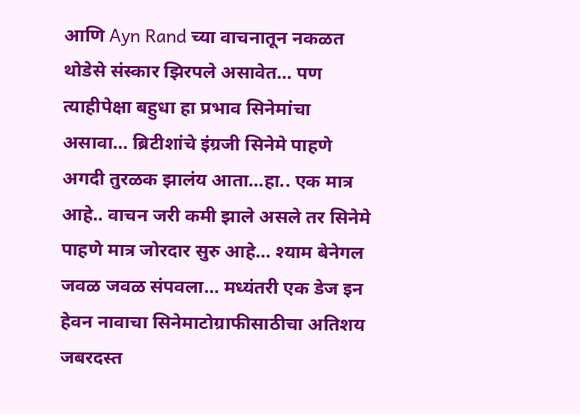आणि Ayn Rand च्या वाचनातून नकळत थोडेसे संस्कार झिरपले असावेत… पण त्याहीपेक्षा बहुधा हा प्रभाव सिनेमांचा असावा… ब्रिटीशांचे इंग्रजी सिनेमे पाहणे अगदी तुरळक झालंय आता…हा.. एक मात्र आहे.. वाचन जरी कमी झाले असले तर सिनेमे पाहणे मात्र जोरदार सुरु आहे… श्याम बेनेगल जवळ जवळ संपवला… मध्यंतरी एक डेज इन हेवन नावाचा सिनेमाटोग्राफीसाठीचा अतिशय जबरदस्त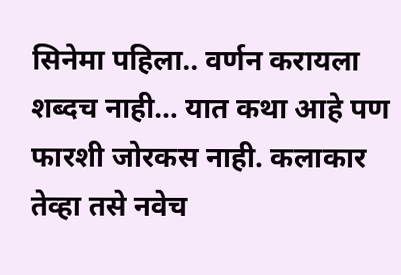सिनेमा पहिला.. वर्णन करायला शब्दच नाही… यात कथा आहे पण फारशी जोरकस नाही. कलाकार तेव्हा तसे नवेच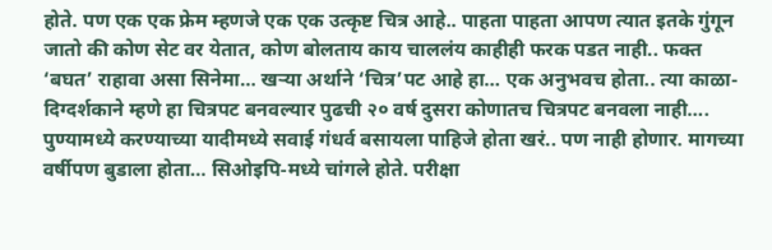होते. पण एक एक फ्रेम म्हणजे एक एक उत्कृष्ट चित्र आहे.. पाहता पाहता आपण त्यात इतके गुंगून जातो की कोण सेट वर येतात, कोण बोलताय काय चाललंय काहीही फरक पडत नाही.. फक्त ‘बघत’ राहावा असा सिनेमा… खऱ्या अर्थाने ‘चित्र’पट आहे हा… एक अनुभवच होता.. त्या काळा-दिग्दर्शकाने म्हणे हा चित्रपट बनवल्यार पुढची २० वर्ष दुसरा कोणातच चित्रपट बनवला नाही….
पुण्यामध्ये करण्याच्या यादीमध्ये सवाई गंधर्व बसायला पाहिजे होता खरं.. पण नाही होणार. मागच्या वर्षीपण बुडाला होता… सिओइपि-मध्ये चांगले होते. परीक्षा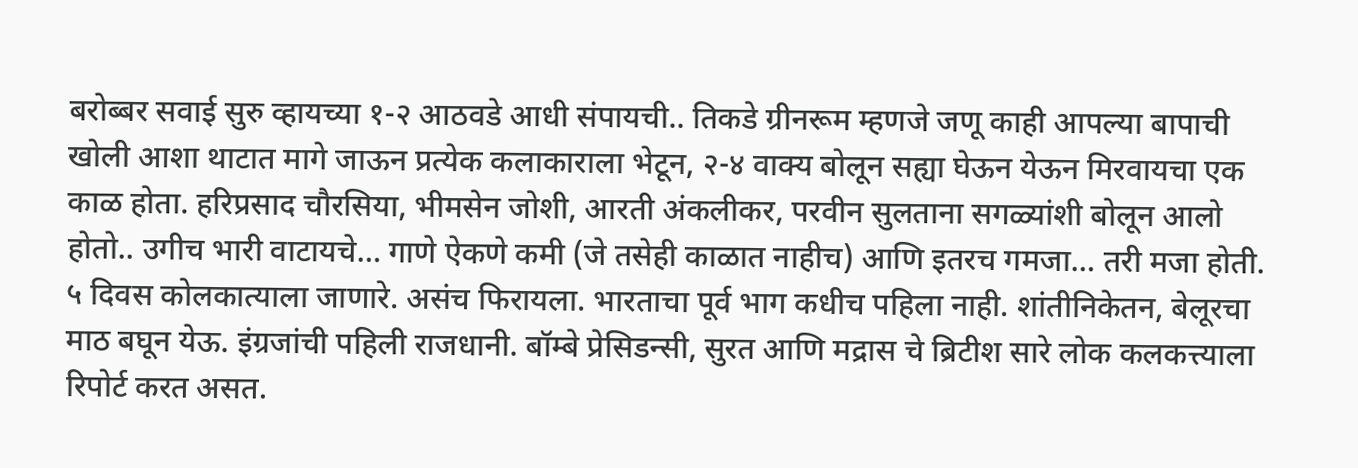बरोब्बर सवाई सुरु व्हायच्या १-२ आठवडे आधी संपायची.. तिकडे ग्रीनरूम म्हणजे जणू काही आपल्या बापाची खोली आशा थाटात मागे जाऊन प्रत्येक कलाकाराला भेटून, २-४ वाक्य बोलून सह्या घेऊन येऊन मिरवायचा एक काळ होता. हरिप्रसाद चौरसिया, भीमसेन जोशी, आरती अंकलीकर, परवीन सुलताना सगळ्यांशी बोलून आलो होतो.. उगीच भारी वाटायचे… गाणे ऐकणे कमी (जे तसेही काळात नाहीच) आणि इतरच गमजा… तरी मजा होती.
५ दिवस कोलकात्याला जाणारे. असंच फिरायला. भारताचा पूर्व भाग कधीच पहिला नाही. शांतीनिकेतन, बेलूरचा माठ बघून येऊ. इंग्रजांची पहिली राजधानी. बॉम्बे प्रेसिडन्सी, सुरत आणि मद्रास चे ब्रिटीश सारे लोक कलकत्त्याला रिपोर्ट करत असत.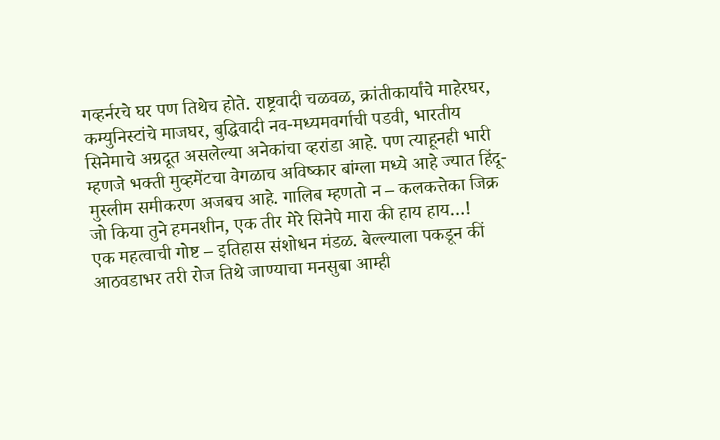गव्हर्नरचे घर पण तिथेच होते. राष्ट्रवादी चळवळ, क्रांतीकार्यांचे माहेरघर, कम्युनिस्टांचे माजघर, बुद्धिवादी नव-मध्यमवर्गाची पडवी, भारतीय सिनेमाचे अग्रदूत असलेल्या अनेकांचा व्हरांडा आहे. पण त्याहूनही भारी म्हणजे भक्ती मुव्हमेंटचा वेगळाच अविष्कार बांग्ला मध्ये आहे ज्यात हिंदू-मुस्लीम समीकरण अजबच आहे. गालिब म्हणतो न – कलकत्तेका जिक्र जो किया तुने हमनशीन, एक तीर मेरे सिनेपे मारा की हाय हाय…!
एक महत्वाची गोष्ट – इतिहास संशोधन मंडळ. बेल्ल्याला पकडून कीं आठवडाभर तरी रोज तिथे जाण्याचा मनसुबा आम्ही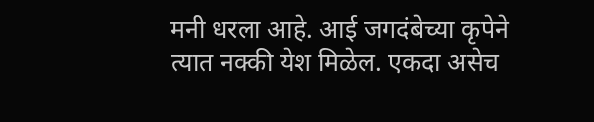मनी धरला आहे. आई जगदंबेच्या कृपेने त्यात नक्की येश मिळेल. एकदा असेच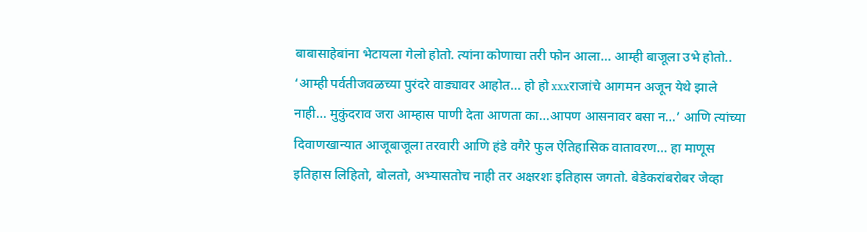बाबासाहेबांना भेटायला गेलो होतो. त्यांना कोणाचा तरी फोन आला… आम्ही बाजूला उभे होतो.. ‘आम्ही पर्वतीजवळच्या पुरंदरे वाड्यावर आहोत… हो हो xxxराजांचे आगमन अजून येथे झाले नाही… मुकुंदराव जरा आम्हास पाणी देता आणता का…आपण आसनावर बसा न…’ आणि त्यांच्या दिवाणखान्यात आजूबाजूला तरवारी आणि हंडे वगैरे फुल ऐतिहासिक वातावरण… हा माणूस इतिहास लिहितो, बोलतो, अभ्यासतोच नाही तर अक्षरशः इतिहास जगतो. बेडेकरांबरोबर जेव्हा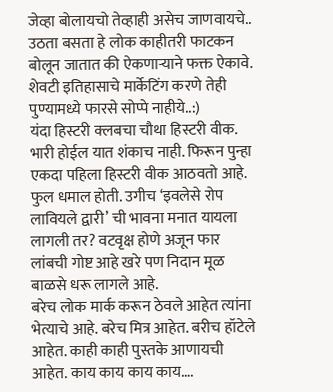जेव्हा बोलायचो तेव्हाही असेच जाणवायचे.. उठता बसता हे लोक काहीतरी फाटकन बोलून जातात की ऐकणाऱ्याने फक्त ऐकावे. शेवटी इतिहासाचे मार्केटिंग करणे तेही पुण्यामध्ये फारसे सोप्पे नाहीये..:)
यंदा हिस्टरी क्लबचा चौथा हिस्टरी वीक. भारी होईल यात शंकाच नाही. फिरून पुन्हा एकदा पहिला हिस्टरी वीक आठवतो आहे. फुल धमाल होती. उगीच ‘इवलेसे रोप लावियले द्वारी’ ची भावना मनात यायला लागली तर? वटवृक्ष होणे अजून फार लांबची गोष्ट आहे खरे पण निदान मूळ बाळसे धरू लागले आहे.
बरेच लोक मार्क करून ठेवले आहेत त्यांना भेत्याचे आहे. बरेच मित्र आहेत. बरीच हॉटेले आहेत. काही काही पुस्तके आणायची आहेत. काय काय काय काय….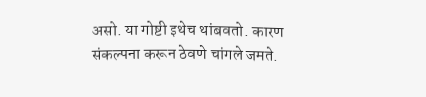असो. या गोष्टी इथेच थांबवतो. कारण संकल्पना करून ठेवणे चांगले जमते.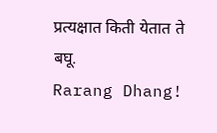प्रत्यक्षात किती येतात ते बघू.
Rarang Dhang!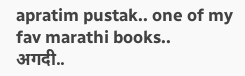apratim pustak.. one of my fav marathi books..
अगदी..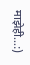माझेही…:)